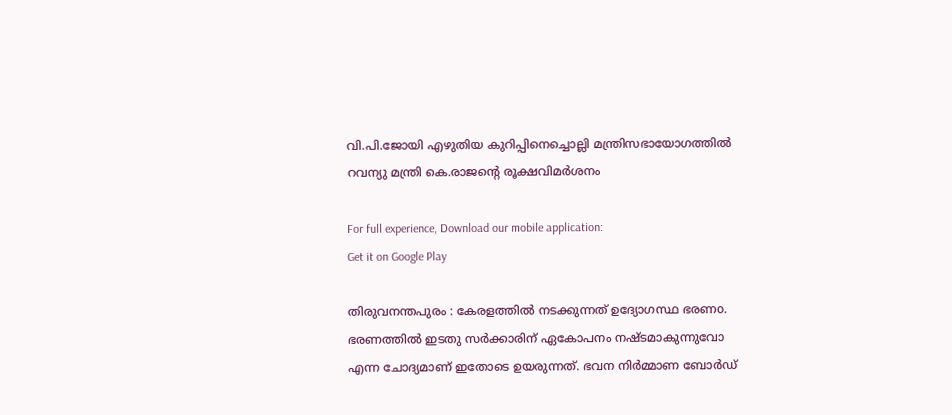വി.പി.ജോയി എഴുതിയ കുറിപ്പിനെച്ചൊല്ലി മന്ത്രിസഭായോഗത്തില്‍ റവന്യു മന്ത്രി കെ.രാജന്‍റെ രൂക്ഷവിമര്‍ശനം

For full experience, Download our mobile application:
Get it on Google Play

തിരുവനന്തപുരം : കേരളത്തില്‍ നടക്കുന്നത് ഉദ്യോഗസ്ഥ ഭരണo. ഭരണത്തില്‍ ഇടതു സര്‍ക്കാരിന് ഏകോപനം നഷ്ടമാകുന്നുവോ എന്ന ചോദ്യമാണ് ഇതോടെ ഉയരുന്നത്. ഭവന നിര്‍മ്മാണ ബോര്‍ഡ്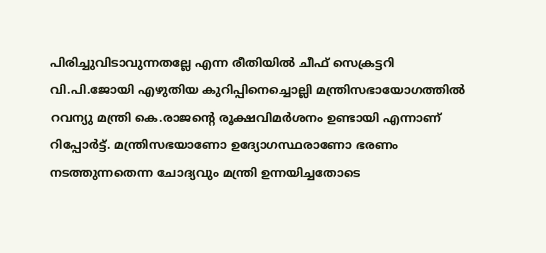പിരിച്ചുവിടാവുന്നതല്ലേ എന്ന രീതിയില്‍ ചീഫ് സെക്രട്ടറി വി.പി.ജോയി എഴുതിയ കുറിപ്പിനെച്ചൊല്ലി മന്ത്രിസഭായോഗത്തില്‍ റവന്യു മന്ത്രി കെ.രാജന്‍റെ രൂക്ഷവിമര്‍ശനം ഉണ്ടായി എന്നാണ് റിപ്പോര്‍ട്ട്. മന്ത്രിസഭയാണോ ഉദ്യോഗസ്ഥരാണോ ഭരണം നടത്തുന്നതെന്ന ചോദ്യവും മന്ത്രി ഉന്നയിച്ചതോടെ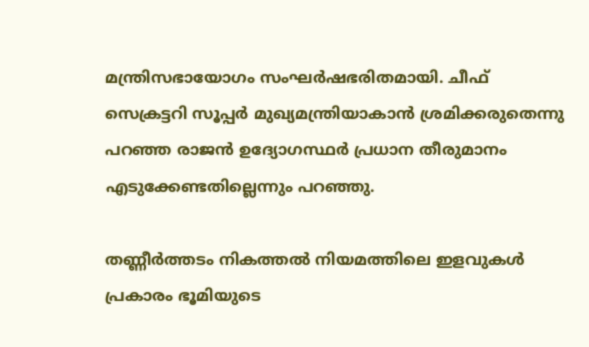മന്ത്രിസഭായോഗം സംഘര്‍ഷഭരിതമായി. ചീഫ് സെക്രട്ടറി സൂപ്പര്‍ മുഖ്യമന്ത്രിയാകാന്‍ ശ്രമിക്കരുതെന്നു പറഞ്ഞ രാജന്‍ ഉദ്യോഗസ്ഥര്‍ പ്രധാന തീരുമാനം എടുക്കേണ്ടതില്ലെന്നും പറഞ്ഞു.

തണ്ണീര്‍ത്തടം നികത്തല്‍ നിയമത്തിലെ ഇളവുകള്‍ പ്രകാരം ഭൂമിയുടെ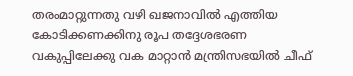തരംമാറ്റുന്നതു വഴി ഖജനാവില്‍ എത്തിയ കോടിക്കണക്കിനു രൂപ തദ്ദേശഭരണ വകുപ്പിലേക്കു വക മാറ്റാന്‍ മന്ത്രിസഭയില്‍ ചീഫ്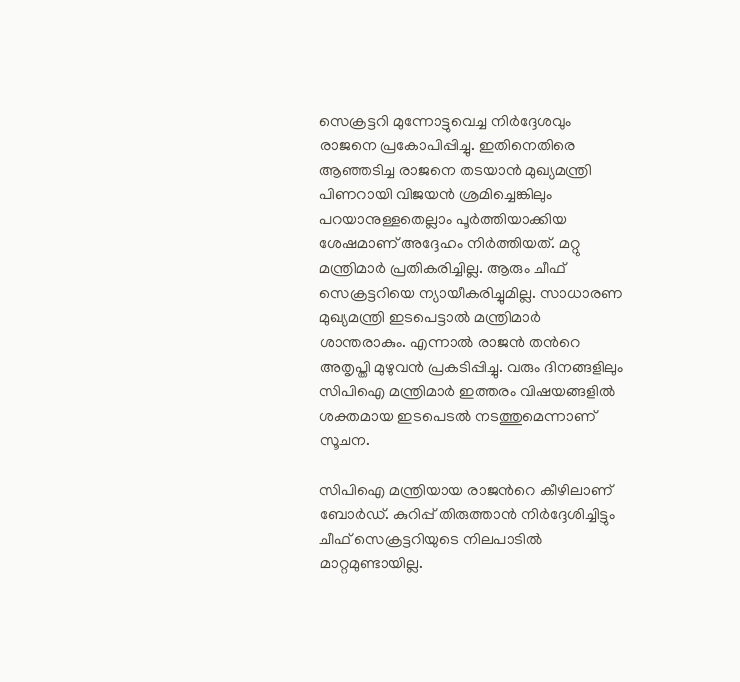സെക്രട്ടറി മുന്നോട്ടുവെച്ച നിര്‍ദ്ദേശവും രാജനെ പ്രകോപിപ്പിച്ചു. ഇതിനെതിരെ ആഞ്ഞടിച്ച രാജനെ തടയാന്‍ മുഖ്യമന്ത്രി പിണറായി വിജയന്‍ ശ്രമിച്ചെങ്കിലും പറയാനുള്ളതെല്ലാം പൂര്‍ത്തിയാക്കിയ ശേഷമാണ് അദ്ദേഹം നിര്‍ത്തിയത്. മറ്റു മന്ത്രിമാര്‍ പ്രതികരിച്ചില്ല. ആരും ചീഫ് സെക്രട്ടറിയെ ന്യായീകരിച്ചുമില്ല. സാധാരണ മുഖ്യമന്ത്രി ഇടപെട്ടാല്‍ മന്ത്രിമാര്‍ ശാന്തരാകും. എന്നാല്‍ രാജന്‍ തന്‍റെ അതൃപ്തി മുഴുവന്‍ പ്രകടിപ്പിച്ചു. വരും ദിനങ്ങളിലും സിപിഐ മന്ത്രിമാര്‍ ഇത്തരം വിഷയങ്ങളില്‍ ശക്തമായ ഇടപെടല്‍ നടത്തുമെന്നാണ് സൂചന.

സിപിഐ മന്ത്രിയായ രാജന്‍റെ കീഴിലാണ് ബോര്‍ഡ്. കുറിപ്പ് തിരുത്താന്‍ നിര്‍ദ്ദേശിച്ചിട്ടും ചീഫ് സെക്രട്ടറിയുടെ നിലപാടില്‍ മാറ്റമുണ്ടായില്ല.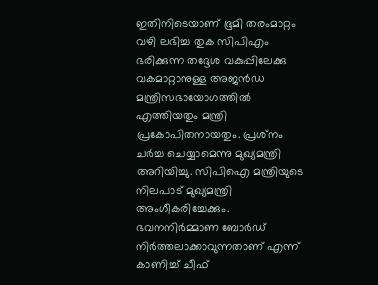ഇതിനിടെയാണ് ഭൂമി തരംമാറ്റം വഴി ലഭിച്ച തുക സിപിഎം ഭരിക്കുന്ന തദ്ദേശ വകുപ്പിലേക്കു വകമാറ്റാനുള്ള അജന്‍ഡ മന്ത്രിസഭായോഗത്തില്‍ എത്തിയതും മന്ത്രി പ്രകോപിതനായതും. പ്രശ്‌നം ചര്‍ച്ച ചെയ്യാമെന്നു മുഖ്യമന്ത്രി അറിയിച്ചു. സിപിഐ മന്ത്രിയുടെ നിലപാട് മുഖ്യമന്ത്രി അംഗീകരിച്ചേക്കും. ഭവനനിര്‍മ്മാണ ബോര്‍ഡ് നിര്‍ത്തലാക്കാവുന്നതാണ് എന്ന് കാണിച്ച്‌ ചീഫ്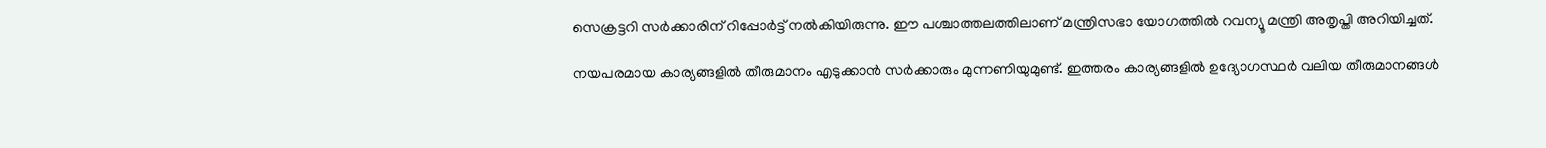സെക്രട്ടറി സര്‍ക്കാരിന് റിപ്പോര്‍ട്ട് നല്‍കിയിരുന്നു. ഈ പശ്ചാത്തലത്തിലാണ് മന്ത്രിസഭാ യോഗത്തില്‍ റവന്യൂ മന്ത്രി അതൃപ്തി അറിയിച്ചത്.

നയപരമായ കാര്യങ്ങളില്‍ തീരുമാനം എടുക്കാന്‍ സര്‍ക്കാരും മുന്നണിയുമുണ്ട്. ഇത്തരം കാര്യങ്ങളില്‍ ഉദ്യോഗസ്ഥര്‍ വലിയ തീരുമാനങ്ങള്‍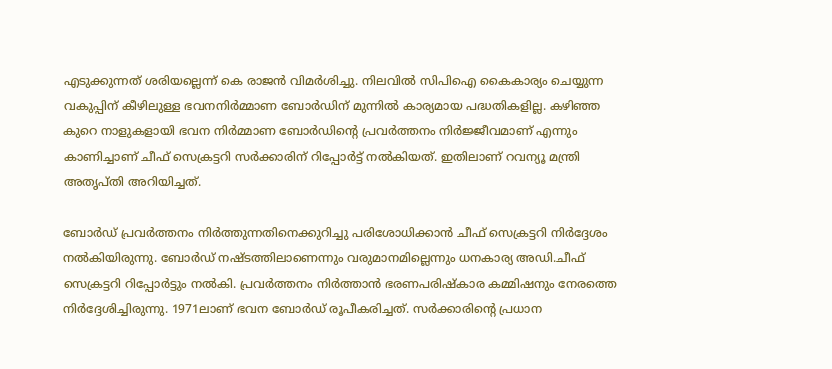എടുക്കുന്നത് ശരിയല്ലെന്ന് കെ രാജന്‍ വിമര്‍ശിച്ചു. നിലവില്‍ സിപിഐ കൈകാര്യം ചെയ്യുന്ന വകുപ്പിന് കീഴിലുള്ള ഭവനനിര്‍മ്മാണ ബോര്‍ഡിന് മുന്നില്‍ കാര്യമായ പദ്ധതികളില്ല. കഴിഞ്ഞ കുറെ നാളുകളായി ഭവന നിര്‍മ്മാണ ബോര്‍ഡിന്‍റെ പ്രവര്‍ത്തനം നിര്‍ജ്ജീവമാണ് എന്നും കാണിച്ചാണ് ചീഫ് സെക്രട്ടറി സര്‍ക്കാരിന് റിപ്പോര്‍ട്ട് നല്‍കിയത്. ഇതിലാണ് റവന്യൂ മന്ത്രി അതൃപ്തി അറിയിച്ചത്.

ബോര്‍ഡ് പ്രവര്‍ത്തനം നിര്‍ത്തുന്നതിനെക്കുറിച്ചു പരിശോധിക്കാന്‍ ചീഫ് സെക്രട്ടറി നിര്‍ദ്ദേശം നല്‍കിയിരുന്നു. ബോര്‍ഡ് നഷ്ടത്തിലാണെന്നും വരുമാനമില്ലെന്നും ധനകാര്യ അഡി.ചീഫ് സെക്രട്ടറി റിപ്പോര്‍ട്ടും നല്‍കി. പ്രവര്‍ത്തനം നിര്‍ത്താന്‍ ഭരണപരിഷ്‌കാര കമ്മിഷനും നേരത്തെ നിര്‍ദ്ദേശിച്ചിരുന്നു. 1971ലാണ് ഭവന ബോര്‍ഡ് രൂപീകരിച്ചത്. സര്‍ക്കാരിന്‍റെ പ്രധാന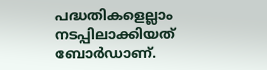പദ്ധതികളെല്ലാം നടപ്പിലാക്കിയത് ബോര്‍ഡാണ്.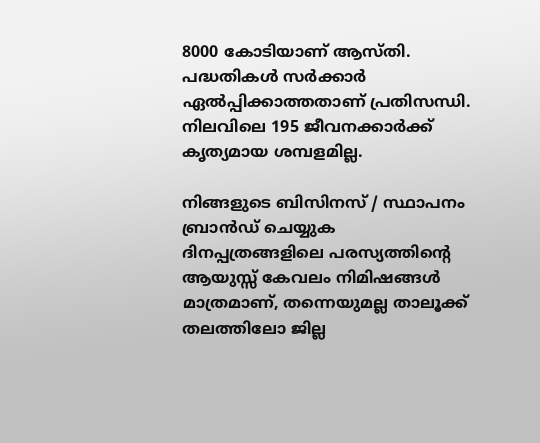8000 കോടിയാണ് ആസ്തി. പദ്ധതികള്‍ സര്‍ക്കാര്‍ ഏല്‍പ്പിക്കാത്തതാണ് പ്രതിസന്ധി. നിലവിലെ 195 ജീവനക്കാര്‍ക്ക് കൃത്യമായ ശമ്പളമില്ല.

നിങ്ങളുടെ ബിസിനസ് / സ്ഥാപനം ബ്രാന്‍ഡ് ചെയ്യുക
ദിനപ്പത്രങ്ങളിലെ പരസ്യത്തിന്റെ ആയുസ്സ് കേവലം നിമിഷങ്ങള്‍ മാത്രമാണ്, തന്നെയുമല്ല താലൂക്ക് തലത്തിലോ ജില്ല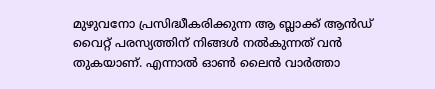മുഴുവനോ പ്രസിദ്ധീകരിക്കുന്ന ആ ബ്ലാക്ക് ആന്‍ഡ് വൈറ്റ് പരസ്യത്തിന് നിങ്ങള്‍ നല്‍കുന്നത് വന്‍ തുകയാണ്. എന്നാല്‍ ഓണ്‍ ലൈന്‍ വാര്‍ത്താ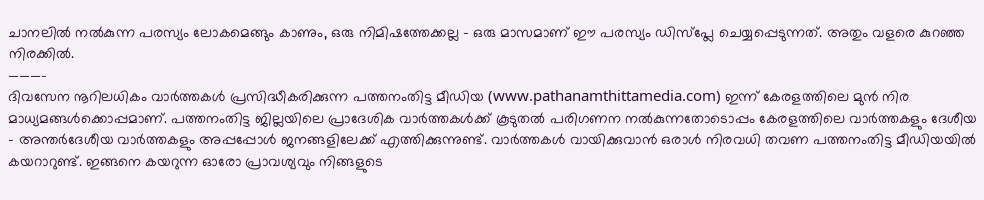ചാനലില്‍ നല്‍കുന്ന പരസ്യം ലോകമെങ്ങും കാണും, ഒരു നിമിഷത്തേക്കല്ല – ഒരു മാസമാണ് ഈ പരസ്യം ഡിസ്പ്ലേ ചെയ്യപ്പെടുന്നത്. അതും വളരെ കുറഞ്ഞ നിരക്കില്‍.
———–
ദിവസേന നൂറിലധികം വാര്‍ത്തകള്‍ പ്രസിദ്ധീകരിക്കുന്ന പത്തനംതിട്ട മീഡിയ (www.pathanamthittamedia.com) ഇന്ന് കേരളത്തിലെ മുന്‍ നിര മാധ്യമങ്ങള്‍ക്കൊപ്പമാണ്. പത്തനംതിട്ട ജില്ലയിലെ പ്രാദേശിക വാര്‍ത്തകള്‍ക്ക് കൂടുതല്‍ പരിഗണന നല്‍കുന്നതോടൊപ്പം കേരളത്തിലെ വാര്‍ത്തകളും ദേശീയ – അന്തര്‍ദേശീയ വാര്‍ത്തകളും അപ്പപ്പോള്‍ ജനങ്ങളിലേക്ക് എത്തിക്കുന്നുണ്ട്. വാര്‍ത്തകള്‍ വായിക്കുവാന്‍ ഒരാള്‍ നിരവധി തവണ പത്തനംതിട്ട മീഡിയയില്‍ കയറാറുണ്ട്. ഇങ്ങനെ കയറുന്ന ഓരോ പ്രാവശ്യവും നിങ്ങളുടെ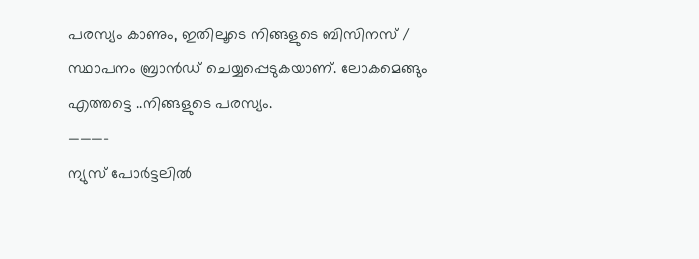പരസ്യം കാണും, ഇതിലൂടെ നിങ്ങളുടെ ബിസിനസ് / സ്ഥാപനം ബ്രാന്‍ഡ് ചെയ്യപ്പെടുകയാണ്. ലോകമെങ്ങും എത്തട്ടെ ..നിങ്ങളുടെ പരസ്യം.
———–
ന്യുസ് പോര്‍ട്ടലില്‍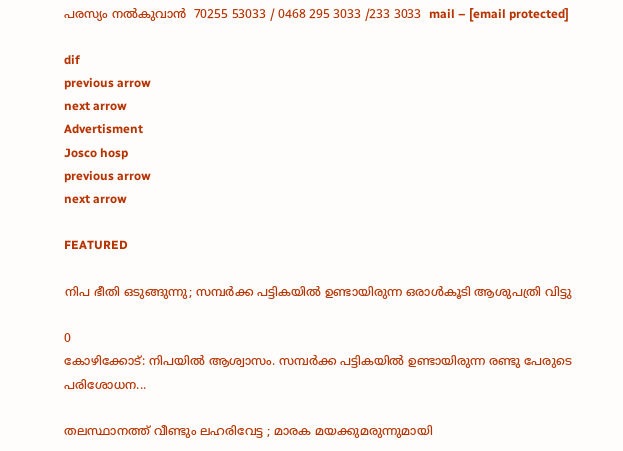പരസ്യം നല്‍കുവാന്‍  70255 53033 / 0468 295 3033 /233 3033  mail – [email protected]

dif
previous arrow
next arrow
Advertisment
Josco hosp
previous arrow
next arrow

FEATURED

നിപ ഭീതി ഒടുങ്ങുന്നു; സമ്പർക്ക പട്ടികയിൽ ഉണ്ടായിരുന്ന ഒരാൾകൂടി ആശുപത്രി വിട്ടു

0
കോഴിക്കോട്: നിപയില്‍ ആശ്വാസം. സമ്പര്‍ക്ക പട്ടികയില്‍ ഉണ്ടായിരുന്ന രണ്ടു പേരുടെ പരിശോധന...

തലസ്ഥാനത്ത് വീണ്ടും ലഹരിവേട്ട ; മാരക മയക്കുമരുന്നുമായി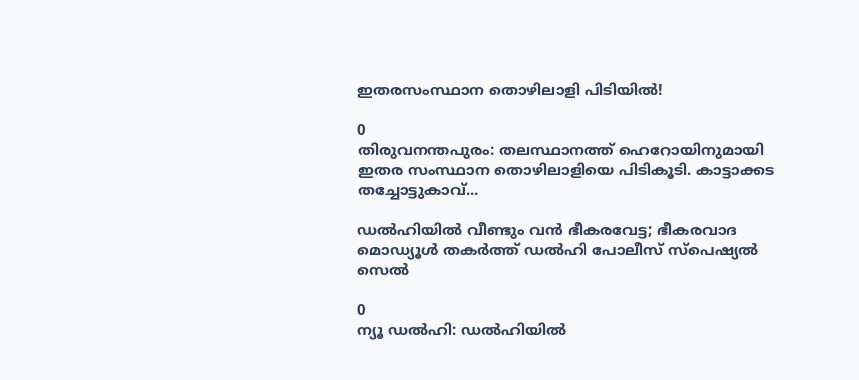ഇതരസംസ്ഥാന തൊഴിലാളി പിടിയിൽ!

0
തിരുവനന്തപുരം: തലസ്ഥാനത്ത് ഹെറോയിനുമായി ഇതര സംസ്ഥാന തൊഴിലാളിയെ പിടികൂടി. കാട്ടാക്കട തച്ചോട്ടുകാവ്...

ഡൽഹിയിൽ വീണ്ടും വൻ ഭീകരവേട്ട; ഭീകരവാദ മൊഡ്യൂൾ തകർത്ത് ഡൽഹി പോലീസ് സ്പെഷ്യൽ സെൽ

0
ന്യൂ ഡൽഹി: ഡൽഹിയിൽ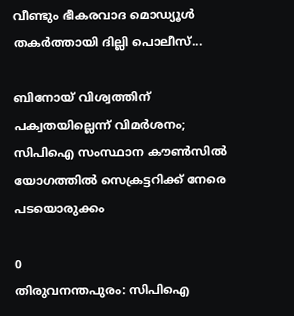വീണ്ടും ഭീകരവാദ മൊഡ്യൂൾ തകർത്തായി ദില്ലി പൊലീസ്...

ബിനോയ് വിശ്വത്തിന് പക്വതയില്ലെന്ന് വിമർശനം; സിപിഐ സംസ്ഥാന കൗൺസിൽ യോഗത്തിൽ സെക്രട്ടറിക്ക് നേരെ പടയൊരുക്കം

0
തിരുവനന്തപുരം: സിപിഐ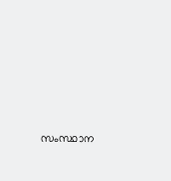സംസ്ഥാന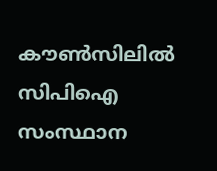കൗൺസിലിൽ സിപിഐ സംസ്ഥാന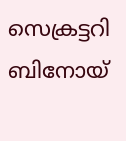സെക്രട്ടറി ബിനോയ്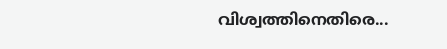വിശ്വത്തിനെതിരെ...